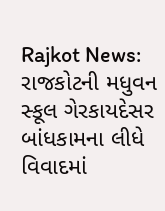Rajkot News: રાજકોટની મધુવન સ્કૂલ ગેરકાયદેસર બાંધકામના લીધે વિવાદમાં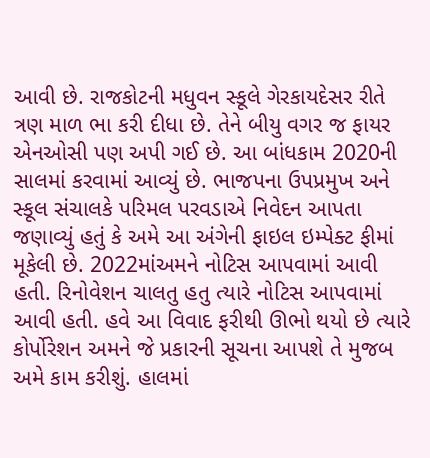આવી છે. રાજકોટની મધુવન સ્કૂલે ગેરકાયદેસર રીતે ત્રણ માળ ભા કરી દીધા છે. તેને બીયુ વગર જ ફાયર એનઓસી પણ અપી ગઈ છે. આ બાંધકામ 2020ની સાલમાં કરવામાં આવ્યું છે. ભાજપના ઉપપ્રમુખ અને સ્કૂલ સંચાલકે પરિમલ પરવડાએ નિવેદન આપતા જણાવ્યું હતું કે અમે આ અંગેની ફાઇલ ઇમ્પેક્ટ ફીમાં મૂકેલી છે. 2022માંઅમને નોટિસ આપવામાં આવી હતી. રિનોવેશન ચાલતુ હતુ ત્યારે નોટિસ આપવામાં આવી હતી. હવે આ વિવાદ ફરીથી ઊભો થયો છે ત્યારે કોર્પોરેશન અમને જે પ્રકારની સૂચના આપશે તે મુજબ અમે કામ કરીશું. હાલમાં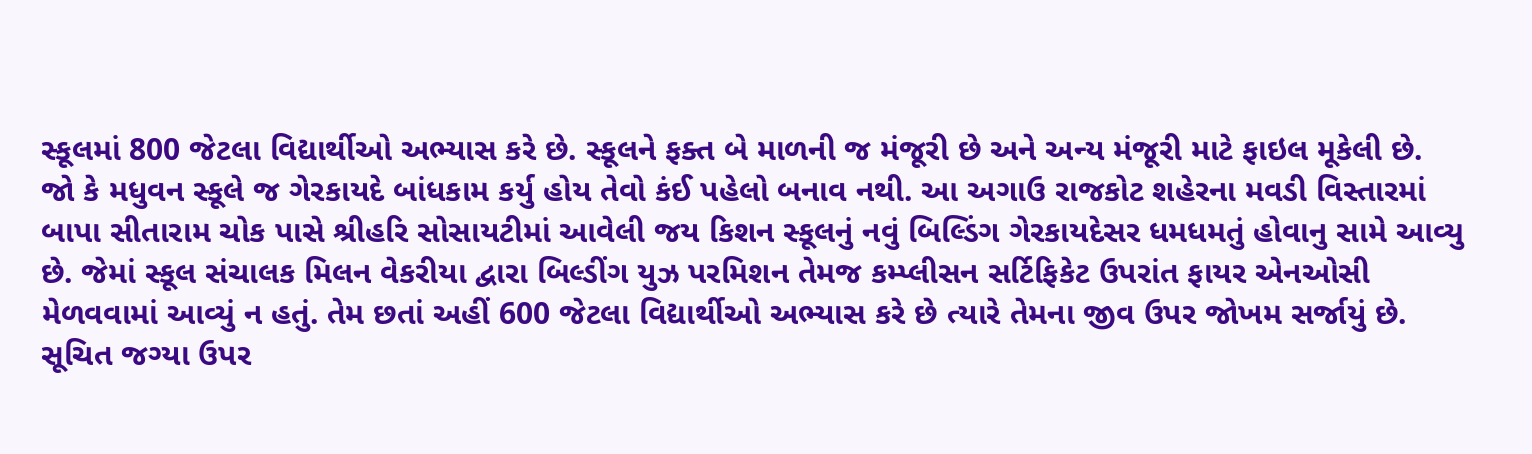સ્કૂલમાં 800 જેટલા વિદ્યાર્થીઓ અભ્યાસ કરે છે. સ્કૂલને ફક્ત બે માળની જ મંજૂરી છે અને અન્ય મંજૂરી માટે ફાઇલ મૂકેલી છે.
જો કે મધુવન સ્કૂલે જ ગેરકાયદે બાંધકામ કર્યુ હોય તેવો કંઈ પહેલો બનાવ નથી. આ અગાઉ રાજકોટ શહેરના મવડી વિસ્તારમાં બાપા સીતારામ ચોક પાસે શ્રીહરિ સોસાયટીમાં આવેલી જય કિશન સ્કૂલનું નવું બિલ્ડિંગ ગેરકાયદેસર ધમધમતું હોવાનુ સામે આવ્યુ છે. જેમાં સ્કૂલ સંચાલક મિલન વેકરીયા દ્વારા બિલ્ડીંગ યુઝ પરમિશન તેમજ કમ્પ્લીસન સર્ટિફિકેટ ઉપરાંત ફાયર એનઓસી મેળવવામાં આવ્યું ન હતું. તેમ છતાં અહીં 600 જેટલા વિદ્યાર્થીઓ અભ્યાસ કરે છે ત્યારે તેમના જીવ ઉપર જોખમ સર્જાયું છે. સૂચિત જગ્યા ઉપર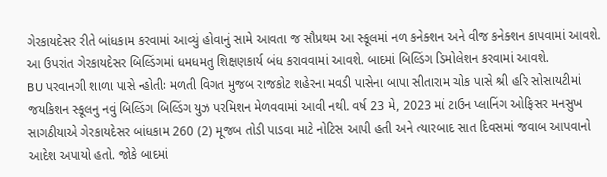ગેરકાયદેસર રીતે બાંધકામ કરવામાં આવ્યું હોવાનું સામે આવતા જ સૌપ્રથમ આ સ્કૂલમાં નળ કનેક્શન અને વીજ કનેક્શન કાપવામાં આવશે. આ ઉપરાંત ગેરકાયદેસર બિલ્ડિંગમાં ધમધમતુ શિક્ષણકાર્ય બંધ કરાવવામાં આવશે. બાદમાં બિલ્ડિંગ ડિમોલેશન કરવામાં આવશે.
BU પરવાનગી શાળા પાસે ન્હોતીઃ મળતી વિગત મુજબ રાજકોટ શહેરના મવડી પાસેના બાપા સીતારામ ચોક પાસે શ્રી હરિ સોસાયટીમાં જયકિશન સ્કૂલનુ નવું બિલ્ડિંગ બિલ્ડિંગ યુઝ પરમિશન મેળવવામાં આવી નથી. વર્ષ 23 મે, 2023 માં ટાઉન પ્લાનિંગ ઓફિસર મનસુખ સાગઠીયાએ ગેરકાયદેસર બાંધકામ 260 (2) મૂજબ તોડી પાડવા માટે નોટિસ આપી હતી અને ત્યારબાદ સાત દિવસમાં જવાબ આપવાનો આદેશ અપાયો હતો. જોકે બાદમાં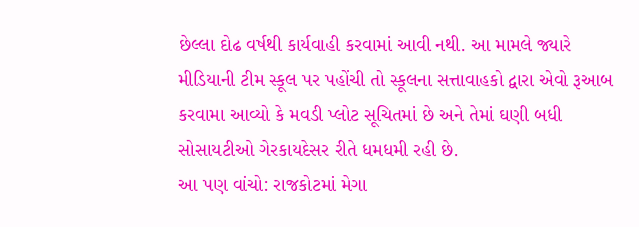છેલ્લા દોઢ વર્ષથી કાર્યવાહી કરવામાં આવી નથી. આ મામલે જ્યારે મીડિયાની ટીમ સ્કૂલ પર પહોંચી તો સ્કૂલના સત્તાવાહકો દ્વારા એવો રૂઆબ કરવામા આવ્યો કે મવડી પ્લોટ સૂચિતમાં છે અને તેમાં ઘણી બધી સોસાયટીઓ ગેરકાયદેસર રીતે ધમધમી રહી છે.
આ પણ વાંચો: રાજકોટમાં મેગા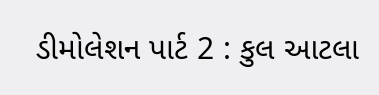ડીમોલેશન પાર્ટ 2 : કુલ આટલા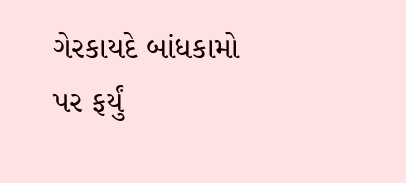ગેરકાયદે બાંધકામો પર ફર્યું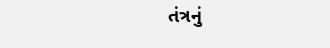તંત્રનું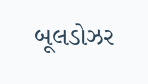બૂલડોઝર